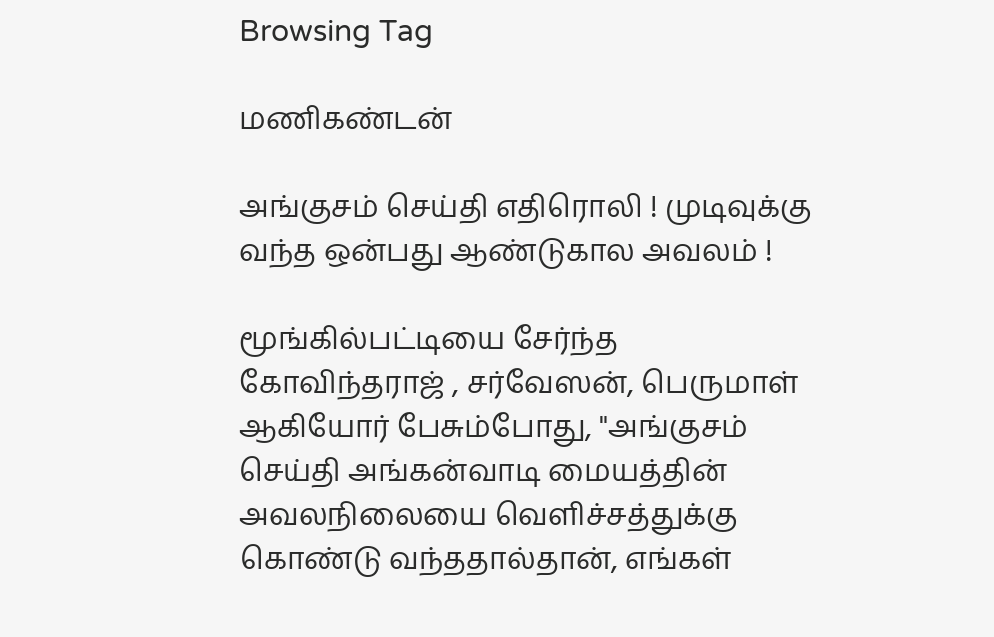Browsing Tag

மணிகண்டன்

அங்குசம் செய்தி எதிரொலி ! முடிவுக்கு வந்த ஒன்பது ஆண்டுகால அவலம் !

மூங்கில்பட்டியை சேர்ந்த  கோவிந்தராஜ் , சர்வேஸன், பெருமாள் ஆகியோர் பேசும்போது, "அங்குசம் செய்தி அங்கன்வாடி மையத்தின் அவலநிலையை வெளிச்சத்துக்கு கொண்டு வந்ததால்தான், எங்கள்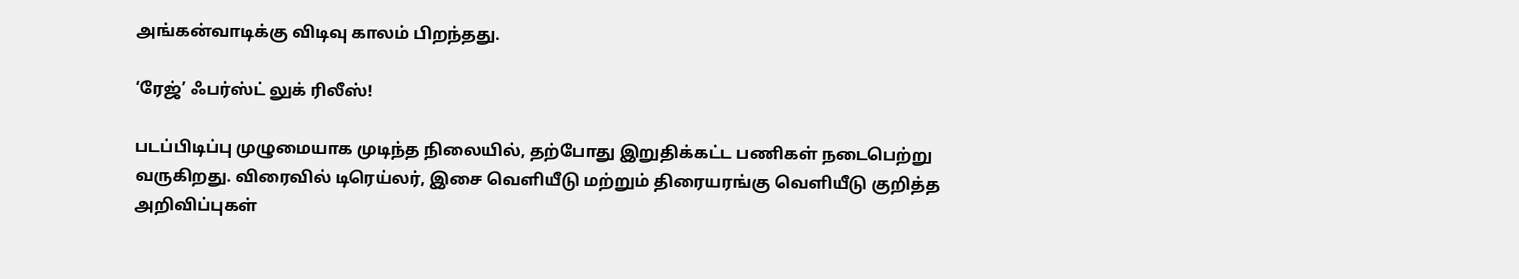அங்கன்வாடிக்கு விடிவு காலம் பிறந்தது.

‘ரேஜ்’ ஃபர்ஸ்ட் லுக் ரிலீஸ்!

படப்பிடிப்பு முழுமையாக முடிந்த நிலையில், தற்போது இறுதிக்கட்ட பணிகள் நடைபெற்று வருகிறது. விரைவில் டிரெய்லர், இசை வெளியீடு மற்றும் திரையரங்கு வெளியீடு குறித்த அறிவிப்புகள்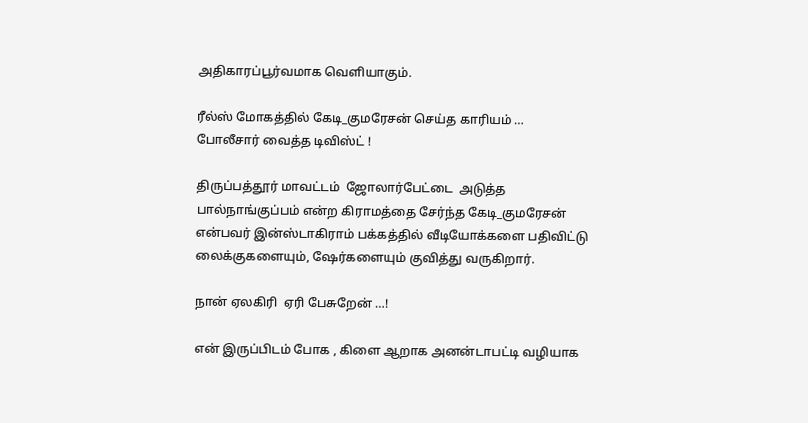அதிகாரப்பூர்வமாக வெளியாகும்.

ரீல்ஸ் மோகத்தில் கேடி_குமரேசன் செய்த காரியம் … போலீசார் வைத்த டிவிஸ்ட் !

திருப்பத்தூர் மாவட்டம்  ஜோலார்பேட்டை  அடுத்த  பால்நாங்குப்பம் என்ற கிராமத்தை சேர்ந்த கேடி_குமரேசன் என்பவர் இன்ஸ்டாகிராம் பக்கத்தில் வீடியோக்களை பதிவிட்டு லைக்குகளையும், ஷேர்களையும் குவித்து வருகிறார்.

நான் ஏலகிரி  ஏரி பேசுறேன் …!

என் இருப்பிடம் போக , கிளை ஆறாக அனன்டாபட்டி வழியாக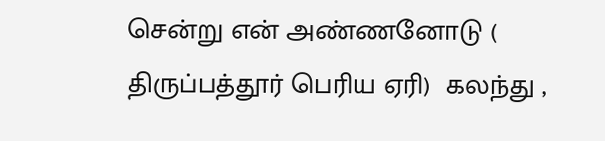சென்று என் அண்ணனோடு ( திருப்பத்தூர் பெரிய ஏரி)  கலந்து ,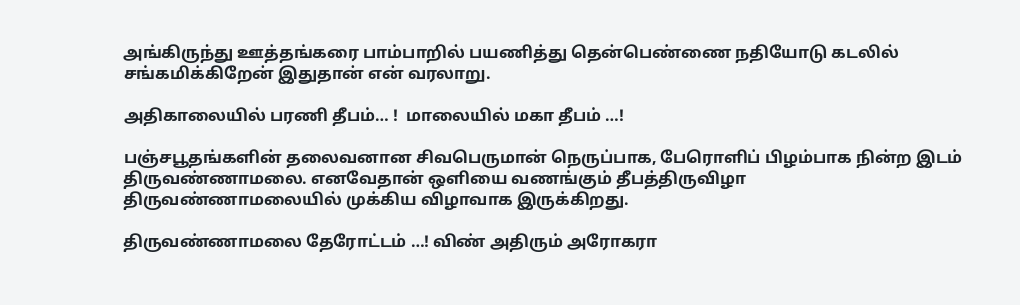அங்கிருந்து ஊத்தங்கரை பாம்பாறில் பயணித்து தென்பெண்ணை நதியோடு கடலில் சங்கமிக்கிறேன் இதுதான் என் வரலாறு.

அதிகாலையில் பரணி தீபம்… !  மாலையில் மகா தீபம் …!

பஞ்சபூதங்களின் தலைவனான சிவபெருமான் நெருப்பாக, பேரொளிப் பிழம்பாக நின்ற இடம் திருவண்ணாமலை. எனவேதான் ஒளியை வணங்கும் தீபத்திருவிழா திருவண்ணாமலையில் முக்கிய விழாவாக இருக்கிறது.

திருவண்ணாமலை தேரோட்டம் …! விண் அதிரும் அரோகரா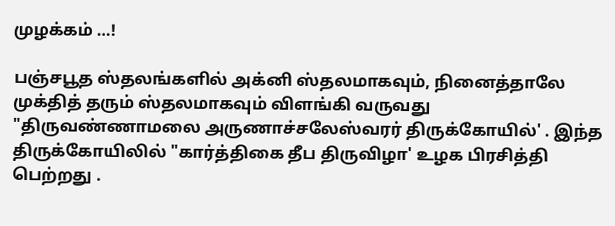முழக்கம் …!

பஞ்சபூத ஸ்தலங்களில் அக்னி ஸ்தலமாகவும், நினைத்தாலே முக்தித் தரும் ஸ்தலமாகவும் விளங்கி வருவது "திருவண்ணாமலை அருணாச்சலேஸ்வரர் திருக்கோயில்' . இந்த திருக்கோயிலில் "கார்த்திகை தீப திருவிழா' உழக பிரசித்தி பெற்றது .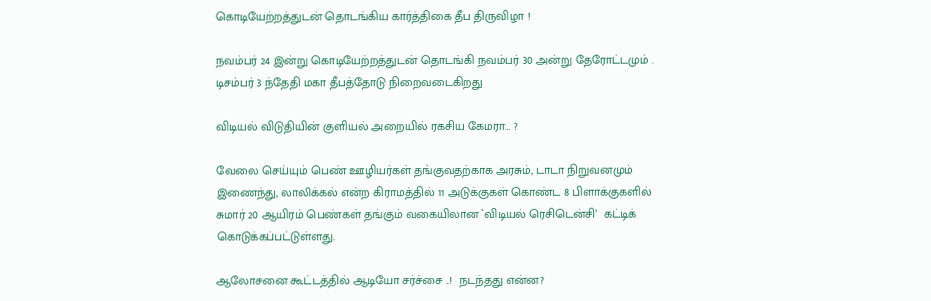கொடியேற்றத்துடன் தொடங்கிய கார்த்திகை தீப திருவிழா !

நவம்பர் 24 இன்று கொடியேற்றத்துடன் தொடங்கி நவம்பர் 30 அன்று தேரோட்டமும் . டிசம்பர் 3 ந்தேதி மகா தீபத்தோடு நிறைவடைகிறது

விடியல் விடுதியின் குளியல் அறையில் ரகசிய கேமரா… ?

வேலை செய்யும் பெண் ஊழியர்கள் தங்குவதற்காக அரசும், டாடா நிறுவனமும் இணைந்து, லாலிக்கல் என்ற கிராமத்தில் 11 அடுக்குகள் கொண்ட 8 பிளாக்குகளில் சுமார் 20 ஆயிரம் பெண்கள் தங்கும் வகையிலான `விடியல் ரெசிடென்சி’  கட்டிக் கொடுக்கப்பட்டுள்ளது.

ஆலோசனை கூட்டத்தில் ஆடியோ சர்ச்சை ..!  நடந்தது என்ன?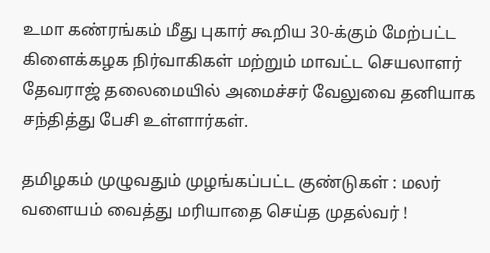உமா கண்ரங்கம் மீது புகார் கூறிய 30-க்கும் மேற்பட்ட கிளைக்கழக நிர்வாகிகள் மற்றும் மாவட்ட செயலாளர் தேவராஜ் தலைமையில் அமைச்சர் வேலுவை தனியாக சந்தித்து பேசி உள்ளார்கள்.

தமிழகம் முழுவதும் முழங்கப்பட்ட குண்டுகள் : மலர் வளையம் வைத்து மரியாதை செய்த முதல்வர் !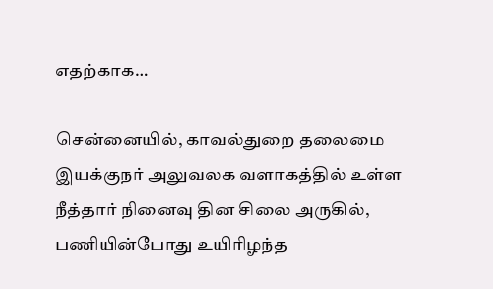எதற்காக…

சென்னையில், காவல்துறை தலைமை இயக்குநர் அலுவலக வளாகத்தில் உள்ள நீத்தார் நினைவு தின சிலை அருகில்,  பணியின்போது உயிரிழந்த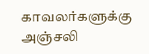காவலர்களுக்கு அஞ்சலி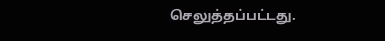செலுத்தப்பட்டது.